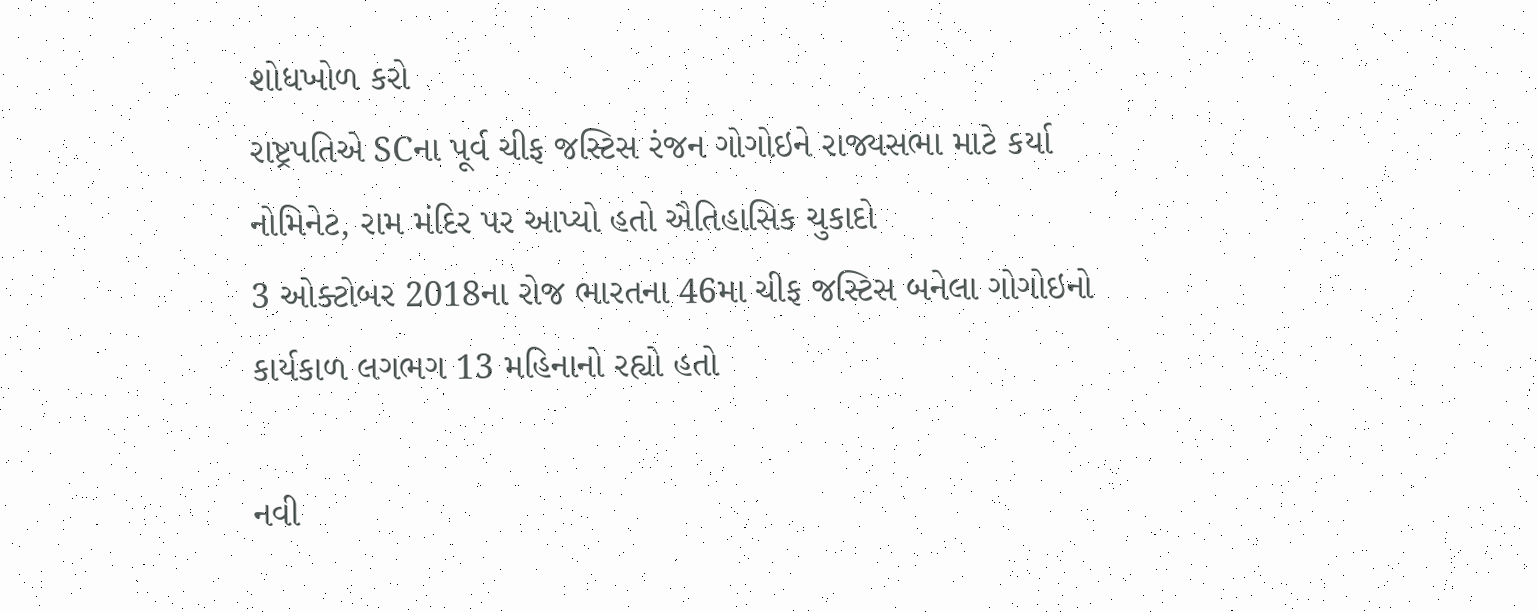શોધખોળ કરો
રાષ્ટ્રપતિએ SCના પૂર્વ ચીફ જસ્ટિસ રંજન ગોગોઇને રાજ્યસભા માટે કર્યા નોમિનેટ, રામ મંદિર પર આપ્યો હતો ઐતિહાસિક ચુકાદો
3 ઓક્ટોબર 2018ના રોજ ભારતના 46મા ચીફ જસ્ટિસ બનેલા ગોગોઇનો કાર્યકાળ લગભગ 13 મહિનાનો રહ્યો હતો

નવી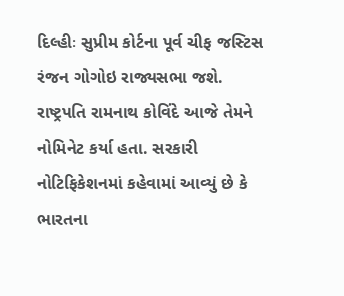દિલ્હીઃ સુપ્રીમ કોર્ટના પૂર્વ ચીફ જસ્ટિસ રંજન ગોગોઇ રાજ્યસભા જશે. રાષ્ટ્રપતિ રામનાથ કોવિંદે આજે તેમને નોમિનેટ કર્યા હતા. સરકારી નોટિફિકેશનમાં કહેવામાં આવ્યું છે કે ભારતના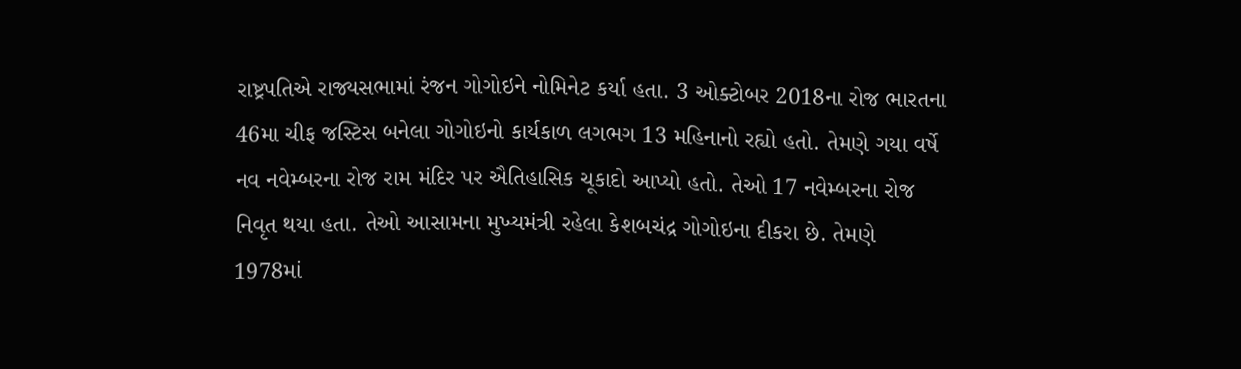રાષ્ટ્રપતિએ રાજ્યસભામાં રંજન ગોગોઇને નોમિનેટ કર્યા હતા. 3 ઓક્ટોબર 2018ના રોજ ભારતના 46મા ચીફ જસ્ટિસ બનેલા ગોગોઇનો કાર્યકાળ લગભગ 13 મહિનાનો રહ્યો હતો. તેમણે ગયા વર્ષે નવ નવેમ્બરના રોજ રામ મંદિર પર ઐતિહાસિક ચૂકાદો આપ્યો હતો. તેઓ 17 નવેમ્બરના રોજ નિવૃત થયા હતા. તેઓ આસામના મુખ્યમંત્રી રહેલા કેશબચંદ્ર ગોગોઇના દીકરા છે. તેમણે 1978માં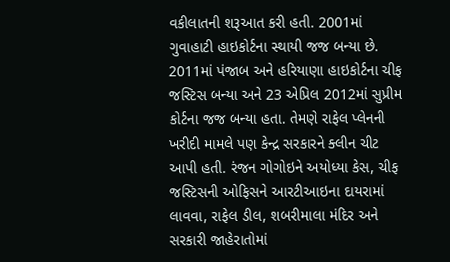વકીલાતની શરૂઆત કરી હતી. 2001માં ગુવાહાટી હાઇકોર્ટના સ્થાયી જજ બન્યા છે. 2011માં પંજાબ અને હરિયાણા હાઇકોર્ટના ચીફ જસ્ટિસ બન્યા અને 23 એપ્રિલ 2012માં સુપ્રીમ કોર્ટના જજ બન્યા હતા. તેમણે રાફેલ પ્લેનની ખરીદી મામલે પણ કેન્દ્ર સરકારને ક્લીન ચીટ આપી હતી. રંજન ગોગોઇને અયોધ્યા કેસ, ચીફ જસ્ટિસની ઓફિસને આરટીઆઇના દાયરામાં લાવવા, રાફેલ ડીલ, શબરીમાલા મંદિર અને સરકારી જાહેરાતોમાં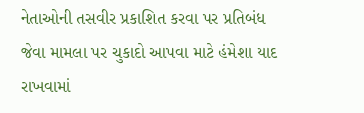નેતાઓની તસવીર પ્રકાશિત કરવા પર પ્રતિબંધ જેવા મામલા પર ચુકાદો આપવા માટે હંમેશા યાદ રાખવામાં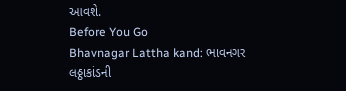આવશે.
Before You Go
Bhavnagar Lattha kand: ભાવનગર લઠ્ઠાકાંડની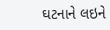ઘટનાને લઇને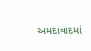અમદાવાદમાં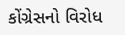કોંગ્રેસનો વિરોધ